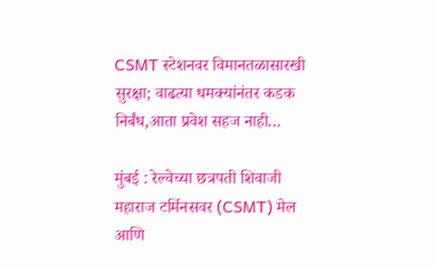CSMT स्टेशनवर विमानतळासारखी सुरक्षा; वाढत्या धमक्यांनंतर कडक निर्बंध,आता प्रवेश सहज नाही…

मुंबई : रेल्वेच्या छत्रपती शिवाजी महाराज टर्मिनसवर (CSMT) मेल आणि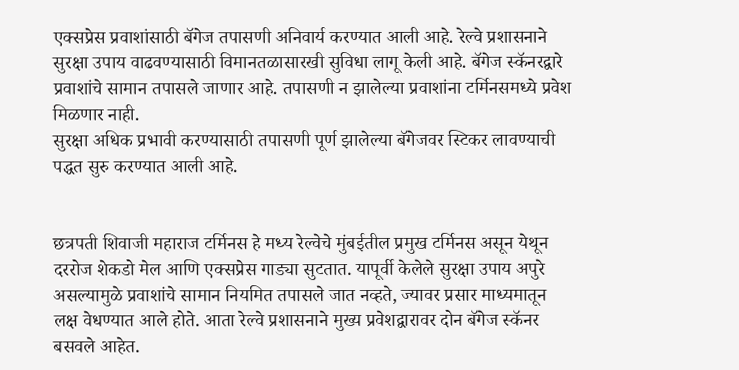एक्सप्रेस प्रवाशांसाठी बॅगेज तपासणी अनिवार्य करण्यात आली आहे. रेल्वे प्रशासनाने सुरक्षा उपाय वाढवण्यासाठी विमानतळासारखी सुविधा लागू केली आहे. बॅगेज स्कॅनरद्वारे प्रवाशांचे सामान तपासले जाणार आहे. तपासणी न झालेल्या प्रवाशांना टर्मिनसमध्ये प्रवेश मिळणार नाही.
सुरक्षा अधिक प्रभावी करण्यासाठी तपासणी पूर्ण झालेल्या बॅगेजवर स्टिकर लावण्याची पद्धत सुरु करण्यात आली आहे.


छत्रपती शिवाजी महाराज टर्मिनस हे मध्य रेल्वेचे मुंबईतील प्रमुख टर्मिनस असून येथून दररोज शेकडो मेल आणि एक्सप्रेस गाड्या सुटतात. यापूर्वी केलेले सुरक्षा उपाय अपुरे असल्यामुळे प्रवाशांचे सामान नियमित तपासले जात नव्हते, ज्यावर प्रसार माध्यमातून लक्ष वेधण्यात आले होते. आता रेल्वे प्रशासनाने मुख्य प्रवेशद्वारावर दोन बॅगेज स्कॅनर बसवले आहेत.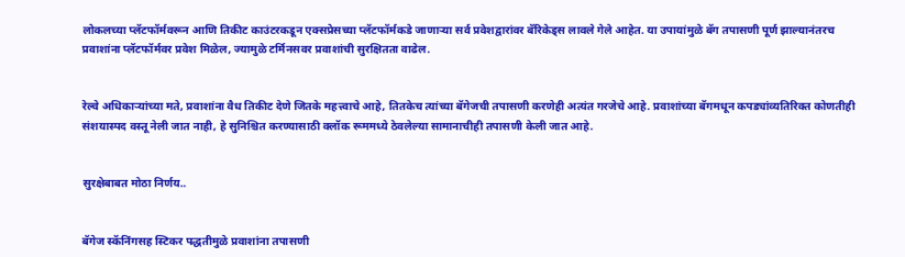लोकलच्या प्लॅटफॉर्मवरून आणि तिकीट काउंटरकडून एक्सप्रेसच्या प्लॅटफॉर्मकडे जाणाऱ्या सर्व प्रवेशद्वारांवर बॅरिकेड्स लावले गेले आहेत. या उपायांमुळे बॅग तपासणी पूर्ण झाल्यानंतरच प्रवाशांना प्लॅटफॉर्मवर प्रवेश मिळेल, ज्यामुळे टर्मिनसवर प्रवाशांची सुरक्षितता वाढेल.


रेल्वे अधिकाऱ्यांच्या मते, प्रवाशांना वैध तिकीट देणे जितके महत्त्वाचे आहे, तितकेच त्यांच्या बॅगेजची तपासणी करणेही अत्यंत गरजेचे आहे. प्रवाशांच्या बॅगमधून कपड्यांव्यतिरिक्त कोणतीही संशयास्पद वस्तू नेली जात नाही, हे सुनिश्चित करण्यासाठी क्लॉक रूममध्ये ठेवलेल्या सामानाचीही तपासणी केली जात आहे.


सुरक्षेबाबत मोठा निर्णय..


बॅगेज स्कॅनिंगसह स्टिकर पद्धतीमुळे प्रवाशांना तपासणी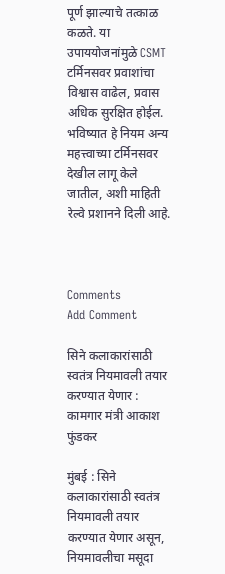पूर्ण झाल्याचे तत्काळ कळते. या उपाययोजनांमुळे CSMT टर्मिनसवर प्रवाशांचा विश्वास वाढेल, प्रवास अधिक सुरक्षित होईल. भविष्यात हे नियम अन्य महत्त्वाच्या टर्मिनसवर देखील लागू केले जातील, अशी माहिती रेल्वे प्रशानने दिली आहे.



Comments
Add Comment

सिने कलाकारांसाठी स्वतंत्र नियमावली तयार करण्यात येणार : कामगार मंत्री आकाश फुंडकर

मुंबई : सिने कलाकारांसाठी स्वतंत्र नियमावली तयार करण्यात येणार असून, नियमावलीचा मसूदा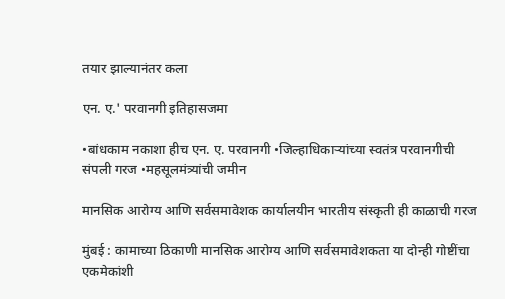तयार झाल्यानंतर कला

एन. ए.' परवानगी इतिहासजमा

•बांधकाम नकाशा हीच एन. ए. परवानगी •जिल्हाधिकाऱ्यांच्या स्वतंत्र परवानगीची संपली गरज •महसूलमंत्र्यांची जमीन

मानसिक आरोग्य आणि सर्वसमावेशक कार्यालयीन भारतीय संस्कृती ही काळाची गरज

मुंबई : कामाच्या ठिकाणी मानसिक आरोग्य आणि सर्वसमावेशकता या दोन्ही गोष्टींचा एकमेकांशी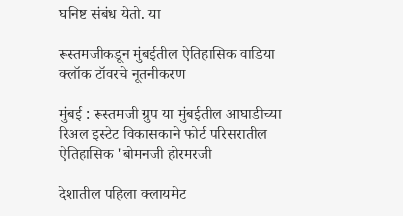घनिष्ट संबंध येतो. या

रूस्तमजीकडून मुंबईतील ऐतिहासिक वाडिया क्लॉक टॉवरचे नूतनीकरण

मुंबई : रूस्तमजी ग्रुप या मुंबईतील आघाडीच्या रिअल इस्टेट विकासकाने फोर्ट परिसरातील ऐतिहासिक 'बोमनजी होरमरजी

देशातील पहिला क्लायमेट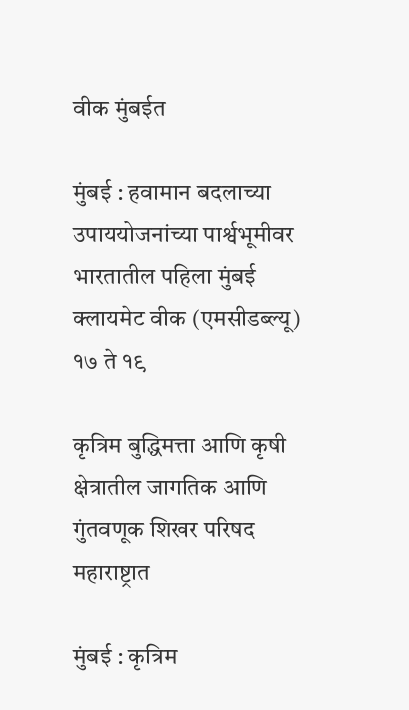वीक मुंबईत

मुंबई : हवामान बदलाच्या उपाययोजनांच्या पार्श्वभूमीवर भारतातील पहिला मुंबई क्लायमेट वीक (एमसीडब्ल्यू) १७ ते १९

कृत्रिम बुद्धिमत्ता आणि कृषी क्षेत्रातील जागतिक आणि गुंतवणूक शिखर परिषद महाराष्ट्रात

मुंबई : कृत्रिम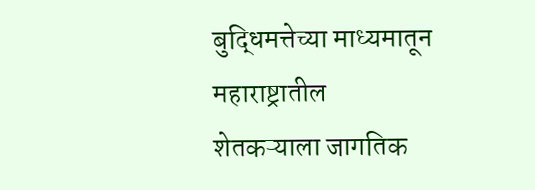बुद्धिमत्तेच्या माध्यमातून महाराष्ट्रातील शेतकऱ्याला जागतिक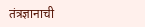तंत्रज्ञानाची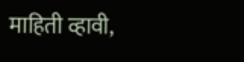माहिती व्हावी,